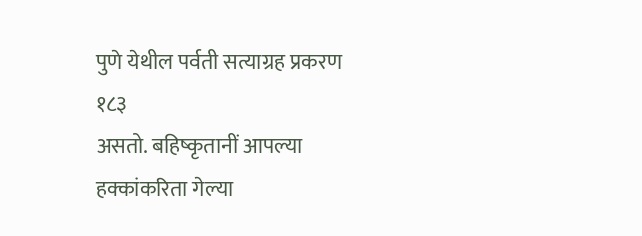पुणे येथील पर्वती सत्याग्रह प्रकरण १८३
असतो. बहिष्कृतानीं आपल्या हक्कांकरिता गेल्या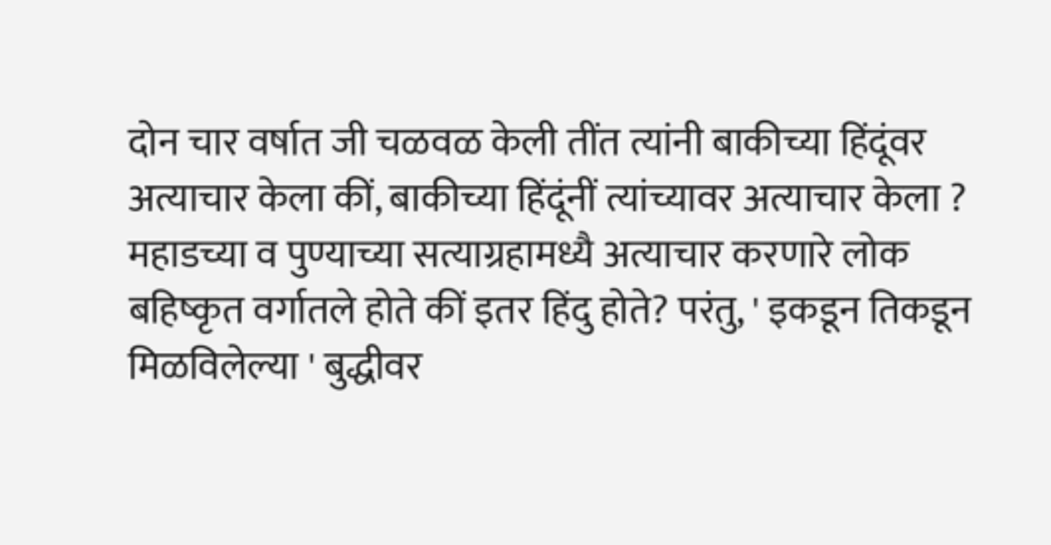दोन चार वर्षात जी चळवळ केली तींत त्यांनी बाकीच्या हिंदूंवर अत्याचार केला कीं, बाकीच्या हिंदूंनीं त्यांच्यावर अत्याचार केला ? महाडच्या व पुण्याच्या सत्याग्रहामध्यै अत्याचार करणारे लोक बहिष्कृत वर्गातले होते कीं इतर हिंदु होते? परंतु, ' इकडून तिकडून मिळविलेल्या ' बुद्धीवर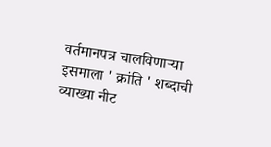वर्तमानपत्र चालविणाऱ्या इसमाला ' क्रांति ' शब्दाची व्याख्या नीट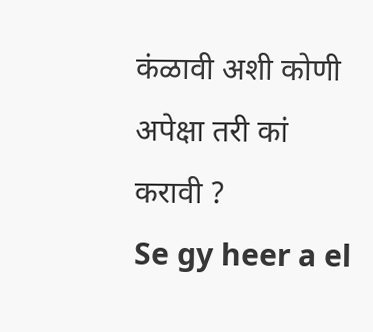कंळावी अशी कोणी अपेक्षा तरी कां करावी ?
Se gy heer a el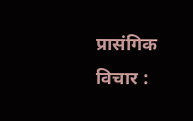प्रासंगिक विचार :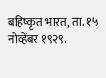बहिष्कृत भारत, ता. १५ नोव्हेंबर १९२९.